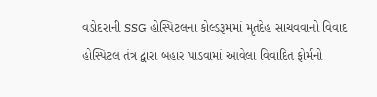વડોદરાની SSG હોસ્પિટલના કોલ્ડરૂમમાં મૃતદેહ સાચવવાનો વિવાદ
હોસ્પિટલ તંત્ર દ્વારા બહાર પાડવામાં આવેલા વિવાદિત ફોર્મનો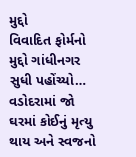મુદ્દો
વિવાદિત ફોર્મનો મુદ્દો ગાંધીનગર સુધી પહોંચ્યો…
વડોદરામાં જો ઘરમાં કોઈનું મૃત્યુ થાય અને સ્વજનો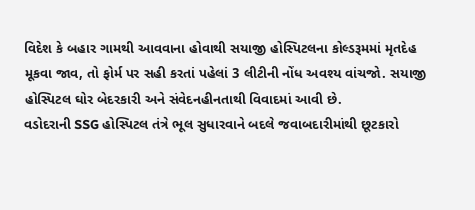વિદેશ કે બહાર ગામથી આવવાના હોવાથી સયાજી હોસ્પિટલના કોલ્ડરૂમમાં મૃતદેહ મૂકવા જાવ, તો ફોર્મ પર સહી કરતાં પહેલાં 3 લીટીની નોંધ અવશ્ય વાંચજો. સયાજી હોસ્પિટલ ઘોર બેદરકારી અને સંવેદનહીનતાથી વિવાદમાં આવી છે.
વડોદરાની SSG હોસ્પિટલ તંત્રે ભૂલ સુધારવાને બદલે જવાબદારીમાંથી છૂટકારો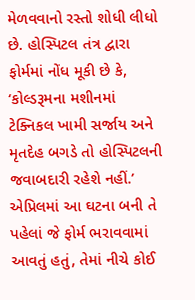મેળવવાનો રસ્તો શોધી લીધો છે. હોસ્પિટલ તંત્ર દ્વારા ફોર્મમાં નોંધ મૂકી છે કે, ‘કોલ્ડરૂમના મશીનમાં ટેક્નિકલ ખામી સર્જાય અને મૃતદેહ બગડે તો હોસ્પિટલની જવાબદારી રહેશે નહીં.’ એપ્રિલમાં આ ઘટના બની તે પહેલાં જે ફોર્મ ભરાવવામાં આવતું હતું, તેમાં નીચે કોઈ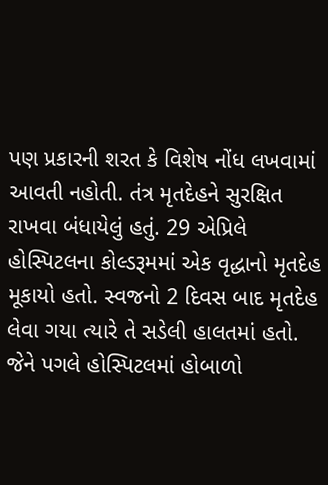પણ પ્રકારની શરત કે વિશેષ નોંધ લખવામાં આવતી નહોતી. તંત્ર મૃતદેહને સુરક્ષિત રાખવા બંધાયેલું હતું. 29 એપ્રિલે હોસ્પિટલના કોલ્ડરૂમમાં એક વૃદ્ધાનો મૃતદેહ મૂકાયો હતો. સ્વજનો 2 દિવસ બાદ મૃતદેહ લેવા ગયા ત્યારે તે સડેલી હાલતમાં હતો. જેને પગલે હોસ્પિટલમાં હોબાળો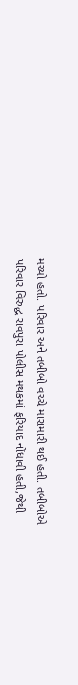મચ્યો હતો. પરિવાર અને તબીબો વચ્ચે મારામારી થઈ હતી. તબીબોએ પરિવાર વિરુદ્ધ રાવપુરા પોલીસ મથકમાં ફરિયાદ નોંધાવી હતી,જેથી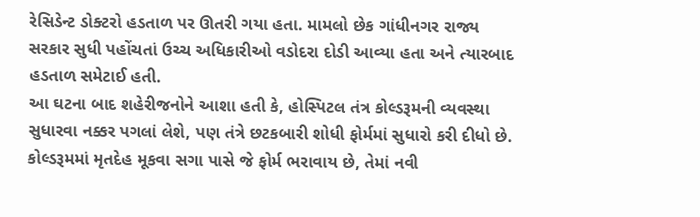રેસિડેન્ટ ડોક્ટરો હડતાળ પર ઊતરી ગયા હતા. મામલો છેક ગાંધીનગર રાજ્ય સરકાર સુધી પહોંચતાં ઉચ્ચ અધિકારીઓ વડોદરા દોડી આવ્યા હતા અને ત્યારબાદ હડતાળ સમેટાઈ હતી.
આ ઘટના બાદ શહેરીજનોને આશા હતી કે, હોસ્પિટલ તંત્ર કોલ્ડરૂમની વ્યવસ્થા સુધારવા નક્કર પગલાં લેશે, પણ તંત્રે છટકબારી શોધી ફોર્મમાં સુધારો કરી દીધો છે. કોલ્ડરૂમમાં મૃતદેહ મૂકવા સગા પાસે જે ફોર્મ ભરાવાય છે, તેમાં નવી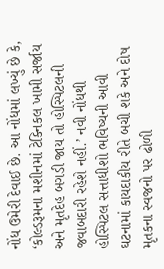નોંધ ઉમેરી દેવાઈ છે. આ નોંધમાં લખ્યું છે કે, ‘કોલ્ડરૂમના મશીનમાં ટેક્નિકલ ખામી સર્જાય અને મૃતદેહ બગડી જાય તો હોસ્પિટલની જવાબદારી રહેશે નહીં.’ નવી નોંધથી હોસ્પિટલ સત્તાધીશો ભવિષ્યની આવી ઘટનામાં કાયદાકીય રીતે બચી શકે અને દોષ મૃતકના સ્વજનો પર ઢોળી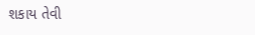શકાય તેવી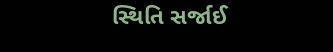સ્થિતિ સર્જાઈ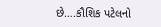છે….કૌશિક પટેલનો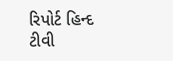રિપોર્ટ હિન્દ ટીવી